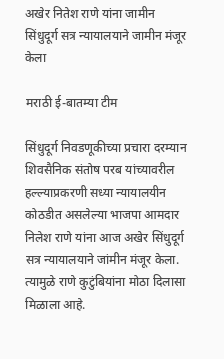अखेर नितेश राणे यांना जामीन सिंधुदूर्ग सत्र न्यायालयाने जामीन मंजूर केला

मराठी ई-बातम्या टीम

सिंधुदूर्ग निवडणूकीच्या प्रचारा दरम्यान शिवसैनिक संतोष परब यांच्यावरील हल्ल्याप्रकरणी सध्या न्यायालयीन कोठडीत असलेल्या भाजपा आमदार निलेश राणे यांना आज अखेर सिंधुदूर्ग सत्र न्यायालयाने जांमीन मंजूर केला. त्यामुळे राणे कुटुंबियांना मोठा दिलासा मिळाला आहे.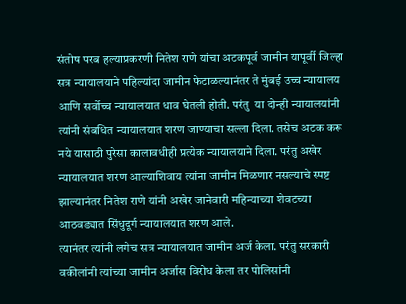संतोष परब हल्याप्रकरणी नितेश राणे यांचा अटकपूर्व जामीन यापूर्वी जिल्हा सत्र न्यायालयाने पहिल्यांदा जामीन फेटाळल्यानंतर ते मुंबई उच्च न्यायालय आणि सर्वोच्च न्यायालयात धाव घेतली होती. परंतु  या दोन्ही न्यायालयांनी त्यांनी संबधित न्यायालयात शरण जाण्याचा सल्ला दिला. तसेच अटक करू नये यासाठी पुरेसा कालावधीही प्रत्येक न्यायालयाने दिला. परंतु अखेर न्यायालयात शरण आल्याशिवाय त्यांना जामीन मिळणार नसल्याचे स्पष्ट झाल्यानंतर नितेश राणे यांनी अखेर जानेवारी महिन्याच्या शेवटच्या आठवड्यात सिंधुदूर्ग न्यायालयात शरण आले.
त्यानंतर त्यांनी लगेच सत्र न्यायालयात जामीन अर्ज केला. परंतु सरकारी वकीलांनी त्यांच्या जामीन अर्जास विरोध केला तर पोलिसांनी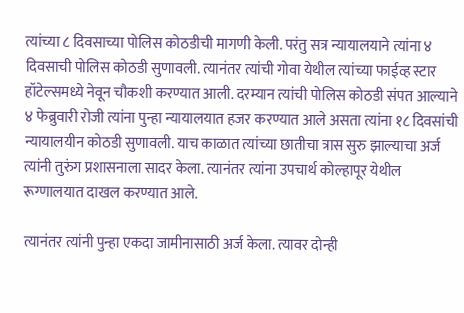त्यांच्या ८ दिवसाच्या पोलिस कोठडीची मागणी केली. परंतु सत्र न्यायालयाने त्यांना ४ दिवसाची पोलिस कोठडी सुणावली. त्यानंतर त्यांची गोवा येथील त्यांच्या फाईव्ह स्टार हॉटेल्समध्ये नेवून चौकशी करण्यात आली. दरम्यान त्यांची पोलिस कोठडी संपत आल्याने ४ फेब्रुवारी रोजी त्यांना पुन्हा न्यायालयात हजर करण्यात आले असता त्यांना १८ दिवसांची न्यायालयीन कोठडी सुणावली. याच काळात त्यांच्या छातीचा त्रास सुरु झाल्याचा अर्ज त्यांनी तुरुंग प्रशासनाला सादर केला. त्यानंतर त्यांना उपचार्थ कोल्हापूर येथील रूग्णालयात दाखल करण्यात आले.

त्यानंतर त्यांनी पुन्हा एकदा जामीनासाठी अर्ज केला. त्यावर दोन्ही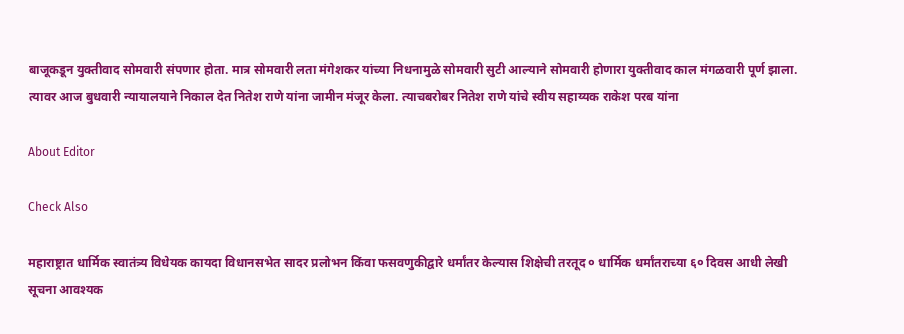बाजूकडून युक्तीवाद सोमवारी संपणार होता. मात्र सोमवारी लता मंगेशकर यांच्या निधनामुळे सोमवारी सुटी आल्याने सोमवारी होणारा युक्तीवाद काल मंगळवारी पूर्ण झाला. त्यावर आज बुधवारी न्यायालयाने निकाल देत नितेश राणे यांना जामीन मंजूर केला. त्याचबरोबर नितेश राणे यांचे स्वीय सहाय्यक राकेश परब यांना

About Editor

Check Also

महाराष्ट्रात धार्मिक स्वातंत्र्य विधेयक कायदा विधानसभेत सादर प्रलोभन किंवा फसवणुकीद्वारे धर्मांतर केल्यास शिक्षेची तरतूद ० धार्मिक धर्मांतराच्या ६० दिवस आधी लेखी सूचना आवश्यक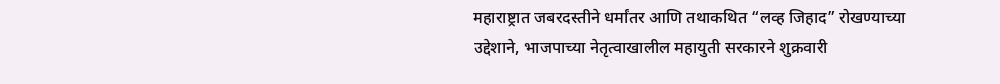महाराष्ट्रात जबरदस्तीने धर्मांतर आणि तथाकथित “लव्ह जिहाद” रोखण्याच्या उद्देशाने, भाजपाच्या नेतृत्वाखालील महायुती सरकारने शुक्रवारी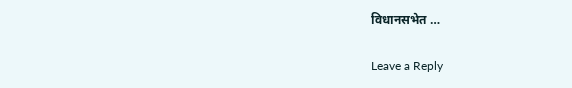विधानसभेत …

Leave a Reply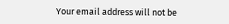Your email address will not be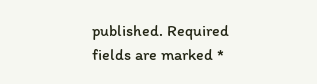published. Required fields are marked *